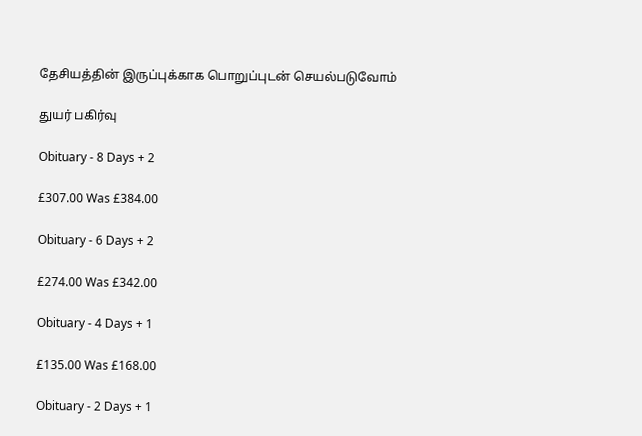தேசியத்தின் இருப்புக்காக பொறுப்புடன் செயல்படுவோம்

துயர் பகிர்வு

Obituary - 8 Days + 2

£307.00 Was £384.00

Obituary - 6 Days + 2

£274.00 Was £342.00

Obituary - 4 Days + 1

£135.00 Was £168.00

Obituary - 2 Days + 1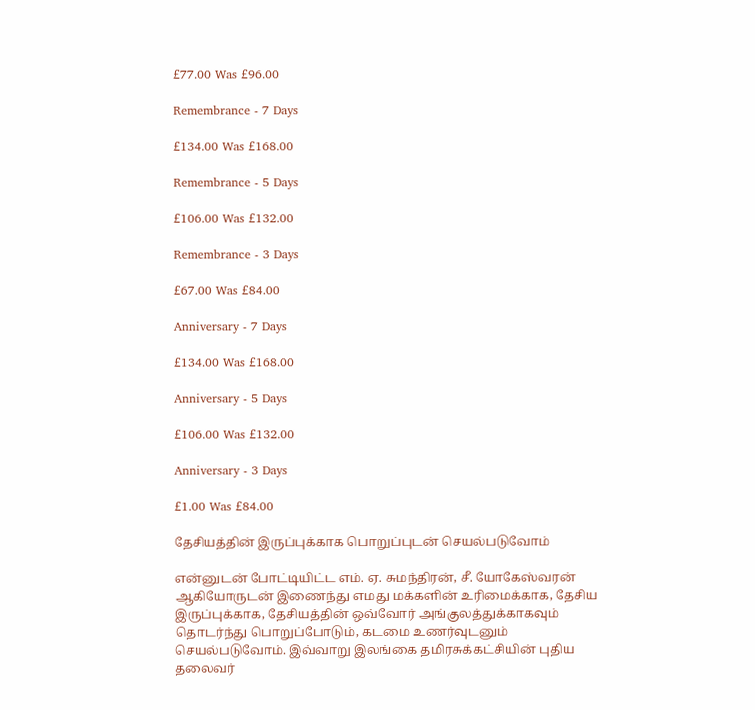£77.00 Was £96.00

Remembrance - 7 Days

£134.00 Was £168.00

Remembrance - 5 Days

£106.00 Was £132.00

Remembrance - 3 Days

£67.00 Was £84.00

Anniversary - 7 Days

£134.00 Was £168.00

Anniversary - 5 Days

£106.00 Was £132.00

Anniversary - 3 Days

£1.00 Was £84.00

தேசியத்தின் இருப்புக்காக பொறுப்புடன் செயல்படுவோம்

என்னுடன் போட்டியிட்ட எம். ஏ. சுமந்திரன், சீ. யோகேஸ்வரன் ஆகியோருடன் இணைந்து எமது மக்களின் உரிமைக்காக, தேசிய இருப்புக்காக, தேசியத்தின் ஒவ்வோர் அங்குலத்துக்காகவும் தொடர்ந்து பொறுப்போடும், கடமை உணர்வுடனும் செயல்படுவோம். இவ்வாறு இலங்கை தமிரசுக்கட்சியின் புதிய தலைவர்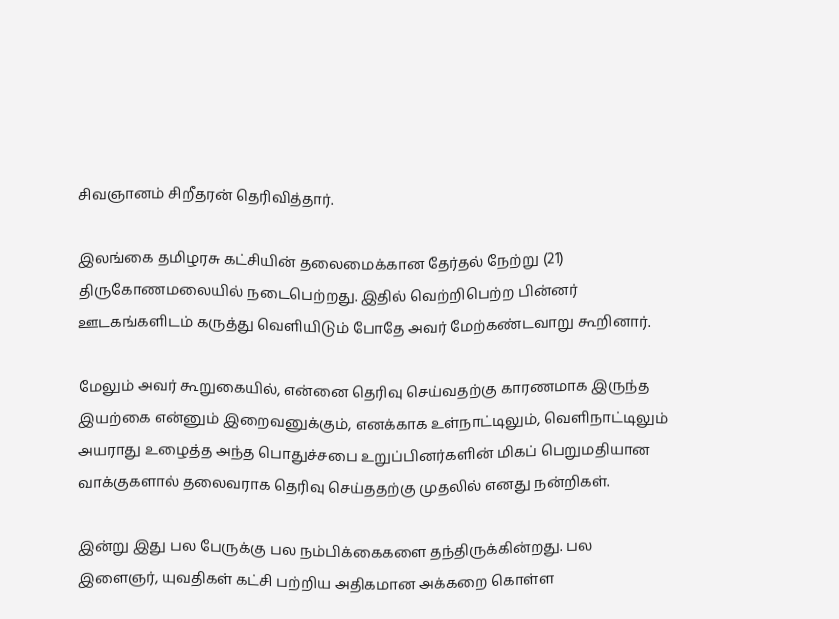சிவஞானம் சிறீதரன் தெரிவித்தார்.

இலங்கை தமிழரசு கட்சியின் தலைமைக்கான தேர்தல் நேற்று (21) திருகோணமலையில் நடைபெற்றது. இதில் வெற்றிபெற்ற பின்னர் ஊடகங்களிடம் கருத்து வெளியிடும் போதே அவர் மேற்கண்டவாறு கூறினார்.

மேலும் அவர் கூறுகையில், என்னை தெரிவு செய்வதற்கு காரணமாக இருந்த இயற்கை என்னும் இறைவனுக்கும், எனக்காக உள்நாட்டிலும், வெளிநாட்டிலும் அயராது உழைத்த அந்த பொதுச்சபை உறுப்பினர்களின் மிகப் பெறுமதியான வாக்குகளால் தலைவராக தெரிவு செய்ததற்கு முதலில் எனது நன்றிகள்.

இன்று இது பல பேருக்கு பல நம்பிக்கைகளை தந்திருக்கின்றது. பல இளைஞர், யுவதிகள் கட்சி பற்றிய அதிகமான அக்கறை கொள்ள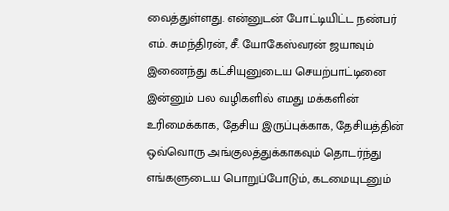வைத்துள்ளது. என்னுடன் போட்டியிட்ட நண்பர் எம். சுமந்திரன், சீ. யோகேஸ்வரன் ஜயாவும் இணைந்து கட்சியுனுடைய செயற்பாட்டினை இன்னும் பல வழிகளில் எமது மக்களின் உரிமைக்காக, தேசிய இருப்புக்காக, தேசியத்தின் ஒவ்வொரு அங்குலத்துக்காகவும் தொடர்ந்து எங்களுடைய பொறுப்போடும், கடமையுடனும்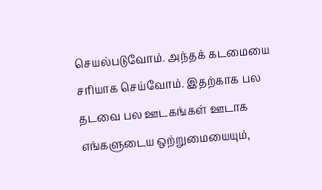செயல்படுவோம். அந்தக் கடமையை சரியாக செய்வோம். இதற்காக பல தடவை பல ஊடகங்கள் ஊடாக எங்களுடைய ஒற்றுமையையும்,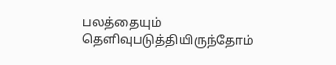பலத்தையும் தெளிவுபடுத்தியிருந்தோம்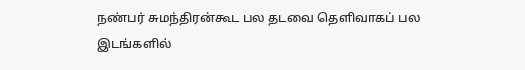நண்பர் சுமந்திரன்கூட பல தடவை தெளிவாகப் பல இடங்களில்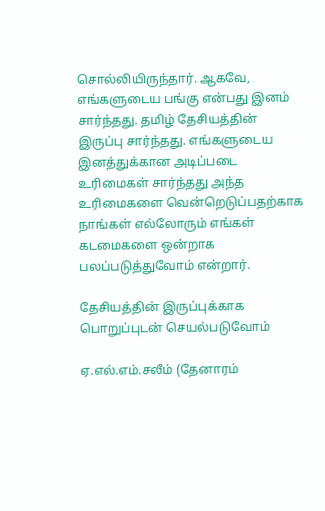சொல்லியிருந்தார். ஆகவே, எங்களுடைய பங்கு என்பது இனம் சார்ந்தது. தமிழ் தேசியத்தின் இருப்பு சார்ந்தது. எங்களுடைய இனத்துக்கான அடிப்படை உரிமைகள் சார்ந்தது அந்த உரிமைகளை வென்றெடுப்பதற்காக நாங்கள் எல்லோரும் எங்கள் கடமைகளை ஒன்றாக பலப்படுத்துவோம் என்றார்.

தேசியத்தின் இருப்புக்காக பொறுப்புடன் செயல்படுவோம்

ஏ.எல்.எம்.சலீம் (தேனாரம்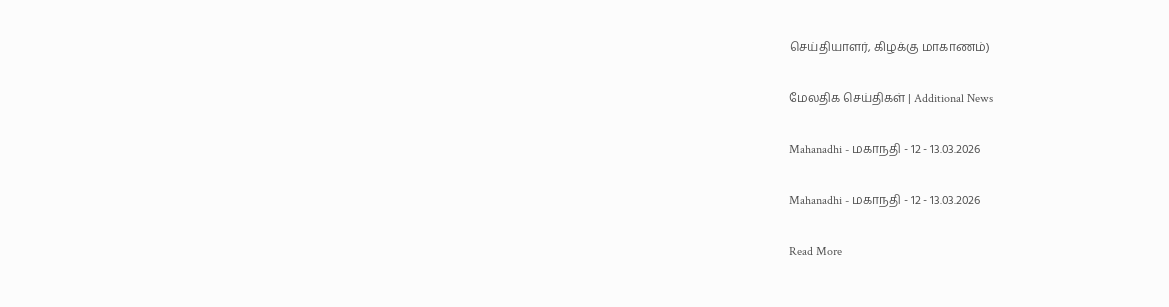செய்தியாளர், கிழக்கு மாகாணம்)

மேலதிக செய்திகள் | Additional News

Mahanadhi - மகாநதி - 12 - 13.03.2026

Mahanadhi - மகாநதி - 12 - 13.03.2026

Read More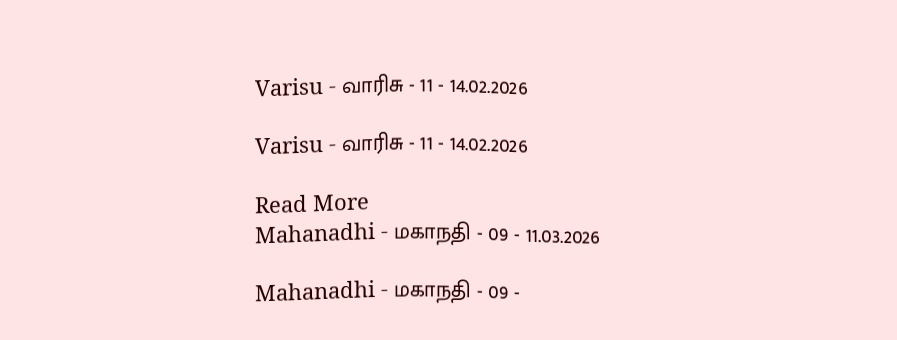Varisu - வாரிசு - 11 - 14.02.2026

Varisu - வாரிசு - 11 - 14.02.2026

Read More
Mahanadhi - மகாநதி - 09 - 11.03.2026

Mahanadhi - மகாநதி - 09 -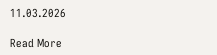11.03.2026

Read More